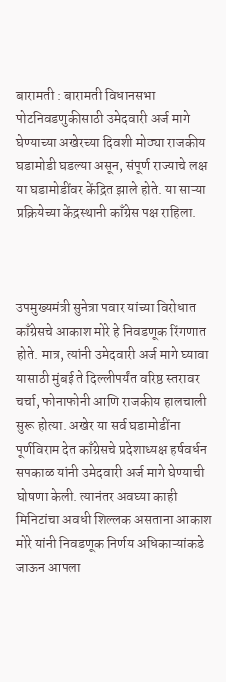बारामती : बारामती विधानसभा पोटनिवडणुकीसाठी उमेदवारी अर्ज मागे घेण्याच्या अखेरच्या दिवशी मोठ्या राजकीय घडामोडी घडल्या असून, संपूर्ण राज्याचे लक्ष या घडामोडींवर केंद्रित झाले होते. या साऱ्या प्रक्रियेच्या केंद्रस्थानी काँग्रेस पक्ष राहिला.



उपमुख्यमंत्री सुनेत्रा पवार यांच्या विरोधात काँग्रेसचे आकाश मोरे हे निवडणूक रिंगणात होते. मात्र, त्यांनी उमेदवारी अर्ज मागे घ्यावा यासाठी मुंबई ते दिल्लीपर्यंत वरिष्ठ स्तरावर चर्चा, फोनाफोनी आणि राजकीय हालचाली सुरू होत्या. अखेर या सर्व घडामोडींना पूर्णविराम देत काँग्रेसचे प्रदेशाध्यक्ष हर्षवर्धन सपकाळ यांनी उमेदवारी अर्ज मागे घेण्याची घोषणा केली. त्यानंतर अवघ्या काही मिनिटांचा अवधी शिल्लक असताना आकाश मोरे यांनी निवडणूक निर्णय अधिकाऱ्यांकडे जाऊन आपला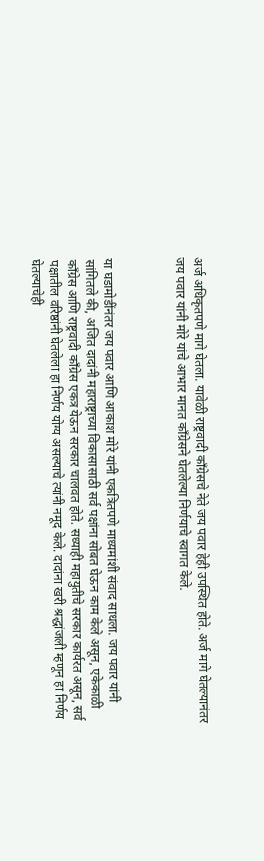अर्ज अधिकृतपणे मागे घेतला. यावेळी राष्ट्रवादी काँग्रेसचे नेते जय पवार हेही उपस्थित होते. अर्ज मागे घेतल्यानंतर जय पवार यांनी मोरे यांचे आभार मानत काँग्रेसने घेतलेल्या निर्णयाचे स्वागत केले.



या घडामोडींनंतर जय पवार आणि आकाश मोरे यांनी एकत्रितपणे माध्यमांशी संवाद साधला. जय पवार यांनी सांगितले की, अजित दादांनी महाराष्ट्राच्या विकासासाठी सर्व पक्षांना सोबत घेऊन काम केले असून, एकेकाळी काँग्रेस आणि राष्ट्रवादी काँग्रेस एकत्र येऊन सरकार चालवत होते. सध्याही महायुतीचे सरकार कार्यरत असून, सर्व पक्षातील वरिष्ठांनी घेतलेला हा निर्णय योग्य असल्याचे त्यांनी नमूद केले. दादांना खरी श्रद्धांजली म्हणून हा निर्णय घेतल्याचेही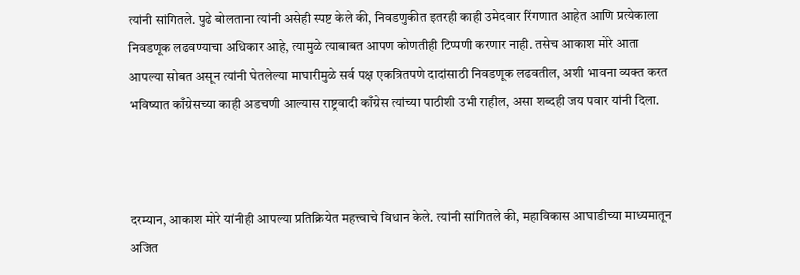त्यांनी सांगितले. पुढे बोलताना त्यांनी असेही स्पष्ट केले की, निवडणुकीत इतरही काही उमेदवार रिंगणात आहेत आणि प्रत्येकाला निवडणूक लढवण्याचा अधिकार आहे, त्यामुळे त्याबाबत आपण कोणतीही टिप्पणी करणार नाही. तसेच आकाश मोरे आता आपल्या सोबत असून त्यांनी घेतलेल्या माघारीमुळे सर्व पक्ष एकत्रितपणे दादांसाठी निवडणूक लढवतील, अशी भावना व्यक्त करत भविष्यात काँग्रेसच्या काही अडचणी आल्यास राष्ट्रवादी काँग्रेस त्यांच्या पाठीशी उभी राहील, असा शब्दही जय पवार यांनी दिला.



दरम्यान, आकाश मोरे यांनीही आपल्या प्रतिक्रियेत महत्त्वाचे विधान केले. त्यांनी सांगितले की, महाविकास आघाडीच्या माध्यमातून अजित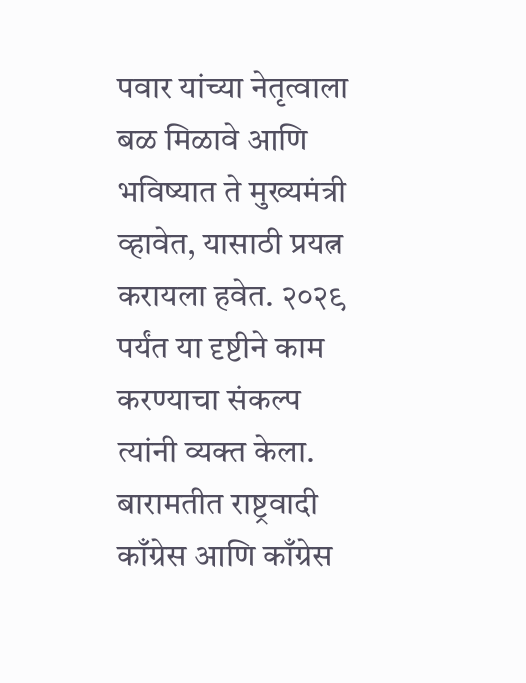पवार यांच्या नेतृत्वाला बळ मिळावे आणि भविष्यात ते मुख्यमंत्री व्हावेत, यासाठी प्रयत्न करायला हवेत. २०२९ पर्यंत या दृष्टीने काम करण्याचा संकल्प त्यांनी व्यक्त केला. बारामतीत राष्ट्रवादी काँग्रेस आणि काँग्रेस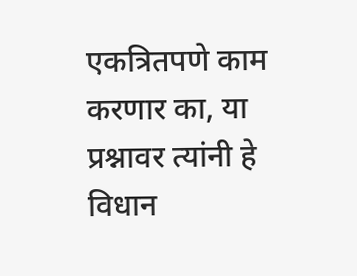एकत्रितपणे काम करणार का, या प्रश्नावर त्यांनी हे विधान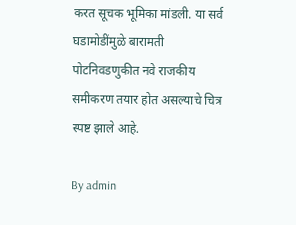करत सूचक भूमिका मांडली. या सर्व घडामोडींमुळे बारामती पोटनिवडणुकीत नवे राजकीय समीकरण तयार होत असल्याचे चित्र स्पष्ट झाले आहे.

By admin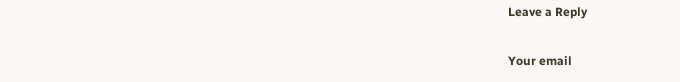Leave a Reply

Your email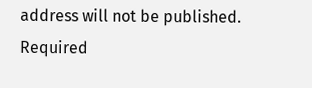address will not be published. Required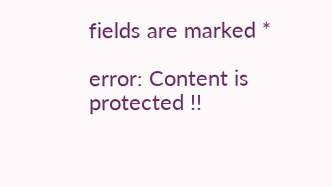fields are marked *

error: Content is protected !!